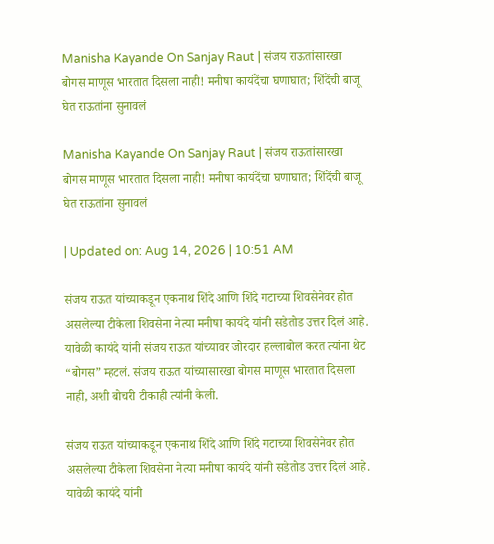Manisha Kayande On Sanjay Raut | संजय राऊतांसारखा बोगस माणूस भारतात दिसला नाही! मनीषा कायंदेंचा घणाघात; शिंदेंची बाजू घेत राऊतांना सुनावलं

Manisha Kayande On Sanjay Raut | संजय राऊतांसारखा बोगस माणूस भारतात दिसला नाही! मनीषा कायंदेंचा घणाघात; शिंदेंची बाजू घेत राऊतांना सुनावलं

| Updated on: Aug 14, 2026 | 10:51 AM

संजय राऊत यांच्याकडून एकनाथ शिंदे आणि शिंदे गटाच्या शिवसेनेवर होत असलेल्या टीकेला शिवसेना नेत्या मनीषा कायंदे यांनी सडेतोड उत्तर दिलं आहे. यावेळी कायंदे यांनी संजय राऊत यांच्यावर जोरदार हल्लाबोल करत त्यांना थेट “बोगस” म्हटलं. संजय राऊत यांच्यासारखा बोगस माणूस भारतात दिसला नाही, अशी बोचरी टीकाही त्यांनी केली.

संजय राऊत यांच्याकडून एकनाथ शिंदे आणि शिंदे गटाच्या शिवसेनेवर होत असलेल्या टीकेला शिवसेना नेत्या मनीषा कायंदे यांनी सडेतोड उत्तर दिलं आहे. यावेळी कायंदे यांनी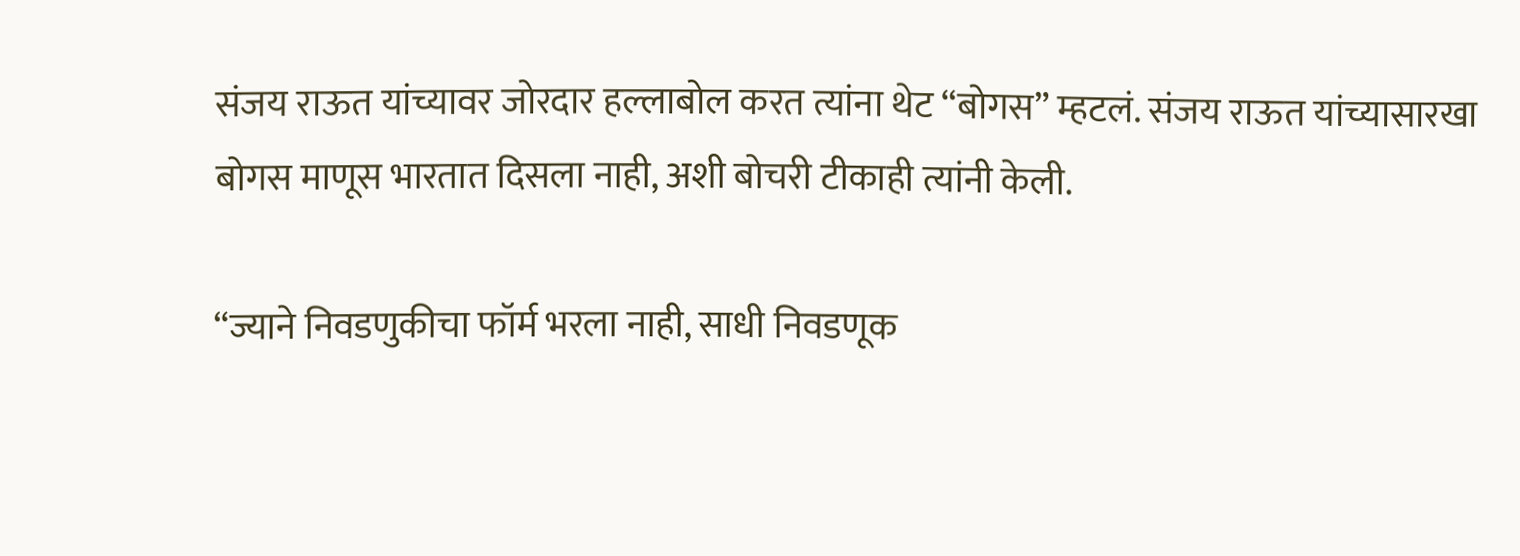संजय राऊत यांच्यावर जोरदार हल्लाबोल करत त्यांना थेट “बोगस” म्हटलं. संजय राऊत यांच्यासारखा बोगस माणूस भारतात दिसला नाही, अशी बोचरी टीकाही त्यांनी केली.

“ज्याने निवडणुकीचा फॉर्म भरला नाही, साधी निवडणूक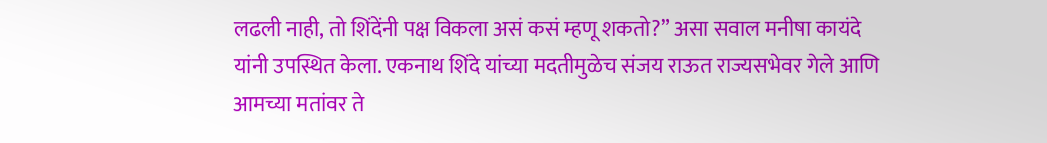लढली नाही, तो शिंदेंनी पक्ष विकला असं कसं म्हणू शकतो?” असा सवाल मनीषा कायंदे यांनी उपस्थित केला. एकनाथ शिंदे यांच्या मदतीमुळेच संजय राऊत राज्यसभेवर गेले आणि आमच्या मतांवर ते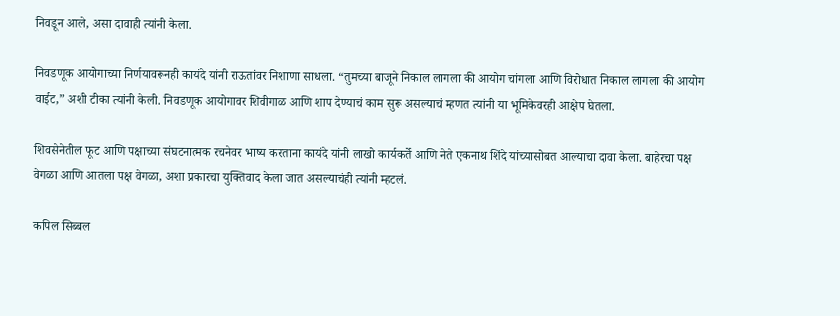निवडून आले, असा दावाही त्यांनी केला.

निवडणूक आयोगाच्या निर्णयावरूनही कायंदे यांनी राऊतांवर निशाणा साधला. “तुमच्या बाजूने निकाल लागला की आयोग चांगला आणि विरोधात निकाल लागला की आयोग वाईट,” अशी टीका त्यांनी केली. निवडणूक आयोगावर शिवीगाळ आणि शाप देण्याचं काम सुरू असल्याचं म्हणत त्यांनी या भूमिकेवरही आक्षेप घेतला.

शिवसेनेतील फूट आणि पक्षाच्या संघटनात्मक रचनेवर भाष्य करताना कायंदे यांनी लाखो कार्यकर्ते आणि नेते एकनाथ शिंदे यांच्यासोबत आल्याचा दावा केला. बाहेरचा पक्ष वेगळा आणि आतला पक्ष वेगळा, अशा प्रकारचा युक्तिवाद केला जात असल्याचंही त्यांनी म्हटलं.

कपिल सिब्बल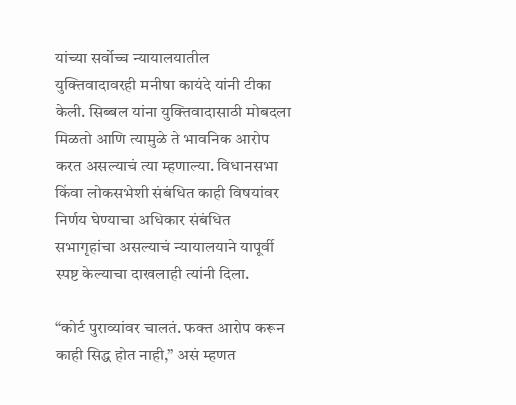यांच्या सर्वोच्च न्यायालयातील युक्तिवादावरही मनीषा कायंदे यांनी टीका केली. सिब्बल यांना युक्तिवादासाठी मोबदला मिळतो आणि त्यामुळे ते भावनिक आरोप करत असल्याचं त्या म्हणाल्या. विधानसभा किंवा लोकसभेशी संबंधित काही विषयांवर निर्णय घेण्याचा अधिकार संबंधित सभागृहांचा असल्याचं न्यायालयाने यापूर्वी स्पष्ट केल्याचा दाखलाही त्यांनी दिला.

“कोर्ट पुराव्यांवर चालतं. फक्त आरोप करून काही सिद्ध होत नाही,” असं म्हणत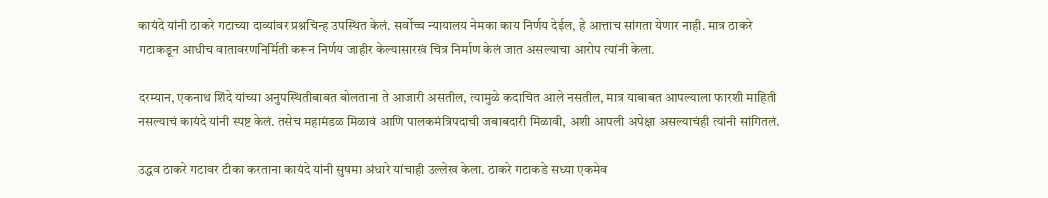कायंदे यांनी ठाकरे गटाच्या दाव्यांवर प्रश्नचिन्ह उपस्थित केलं. सर्वोच्च न्यायालय नेमका काय निर्णय देईल, हे आत्ताच सांगता येणार नाही. मात्र ठाकरे गटाकडून आधीच वातावरणनिर्मिती करून निर्णय जाहीर केल्यासारखं चित्र निर्माण केलं जात असल्याचा आरोप त्यांनी केला.

दरम्यान, एकनाथ शिंदे यांच्या अनुपस्थितीबाबत बोलताना ते आजारी असतील, त्यामुळे कदाचित आले नसतील, मात्र याबाबत आपल्याला फारशी माहिती नसल्याचं कायंदे यांनी स्पष्ट केलं. तसेच महामंडळ मिळावं आणि पालकमंत्रिपदाची जबाबदारी मिळावी, अशी आपली अपेक्षा असल्याचंही त्यांनी सांगितलं.

उद्धव ठाकरे गटावर टीका करताना कायंदे यांनी सुषमा अंधारे यांचाही उल्लेख केला. ठाकरे गटाकडे सध्या एकमेव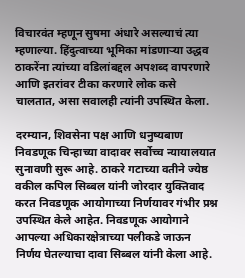विचारवंत म्हणून सुषमा अंधारे असल्याचं त्या म्हणाल्या. हिंदुत्वाच्या भूमिका मांडणाऱ्या उद्धव ठाकरेंना त्यांच्या वडिलांबद्दल अपशब्द वापरणारे आणि इतरांवर टीका करणारे लोक कसे चालतात, असा सवालही त्यांनी उपस्थित केला.

दरम्यान, शिवसेना पक्ष आणि धनुष्यबाण निवडणूक चिन्हाच्या वादावर सर्वोच्च न्यायालयात सुनावणी सुरू आहे. ठाकरे गटाच्या वतीने ज्येष्ठ वकील कपिल सिब्बल यांनी जोरदार युक्तिवाद करत निवडणूक आयोगाच्या निर्णयावर गंभीर प्रश्न उपस्थित केले आहेत. निवडणूक आयोगाने आपल्या अधिकारक्षेत्राच्या पलीकडे जाऊन निर्णय घेतल्याचा दावा सिब्बल यांनी केला आहे.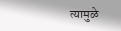त्यामुळे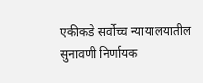एकीकडे सर्वोच्च न्यायालयातील सुनावणी निर्णायक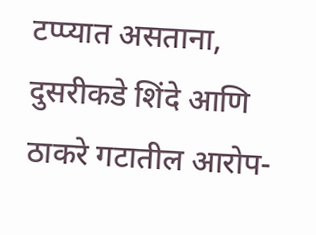टप्प्यात असताना, दुसरीकडे शिंदे आणि ठाकरे गटातील आरोप-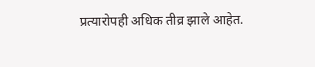प्रत्यारोपही अधिक तीव्र झाले आहेत.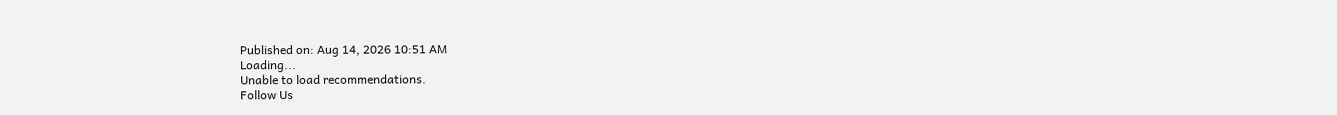Published on: Aug 14, 2026 10:51 AM
Loading...
Unable to load recommendations.
Follow Us